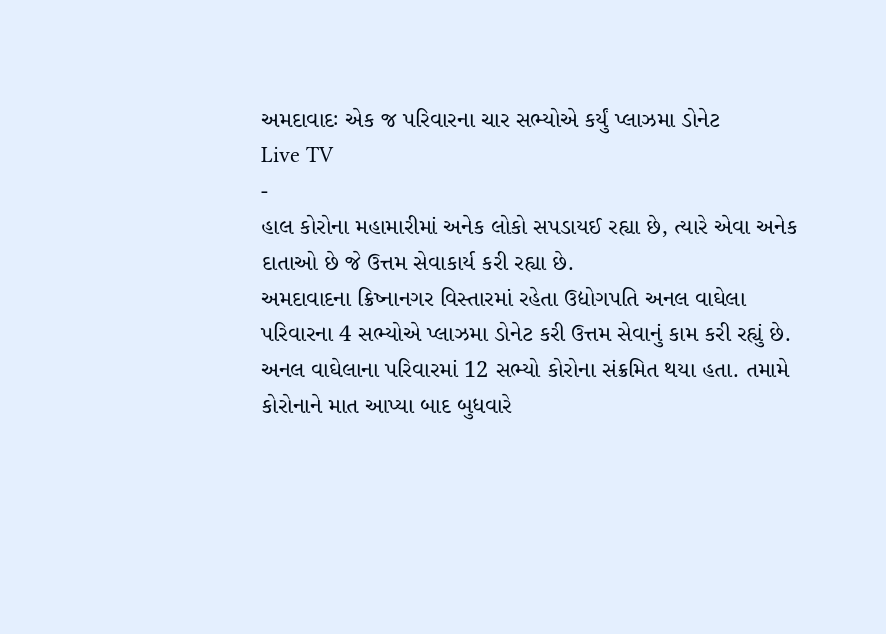અમદાવાદઃ એક જ પરિવારના ચાર સભ્યોએ કર્યું પ્લાઝમા ડોનેટ
Live TV
-
હાલ કોરોના મહામારીમાં અનેક લોકો સપડાયઈ રહ્યા છે, ત્યારે એવા અનેક દાતાઓ છે જે ઉત્તમ સેવાકાર્ય કરી રહ્યા છે.
અમદાવાદના ક્રિષ્નાનગર વિસ્તારમાં રહેતા ઉદ્યોગપતિ અનલ વાઘેલા પરિવારના 4 સભ્યોએ પ્લાઝમા ડોનેટ કરી ઉત્તમ સેવાનું કામ કરી રહ્યું છે.
અનલ વાઘેલાના પરિવારમાં 12 સભ્યો કોરોના સંક્રમિત થયા હતા. તમામે કોરોનાને માત આપ્યા બાદ બુધવારે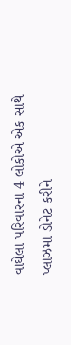વાઘેલા પરિવારના 4 લોકોએ એક સાથે પ્લાઝમા ડોનેટ કરીને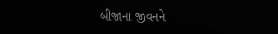બીજાના જીવનને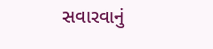સવારવાનું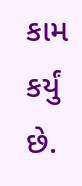કામ કર્યું છે.